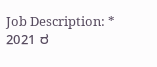Job Description: * 2021 ರ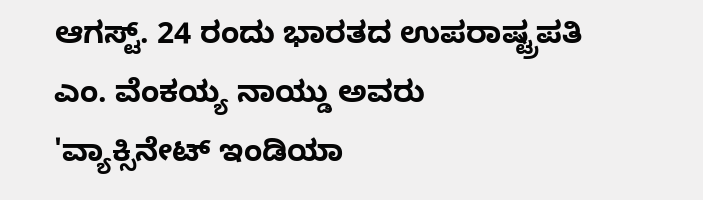ಆಗಸ್ಟ್. 24 ರಂದು ಭಾರತದ ಉಪರಾಷ್ಟ್ರಪತಿ ಎಂ. ವೆಂಕಯ್ಯ ನಾಯ್ಡು ಅವರು 'ವ್ಯಾಕ್ಸಿನೇಟ್ ಇಂಡಿಯಾ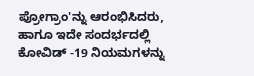ಪ್ರೋಗ್ರಾಂ'ನ್ನು ಆರಂಭಿಸಿದರು, ಹಾಗೂ ಇದೇ ಸಂದರ್ಭದಲ್ಲಿ ಕೋವಿಡ್ -19 ನಿಯಮಗಳನ್ನು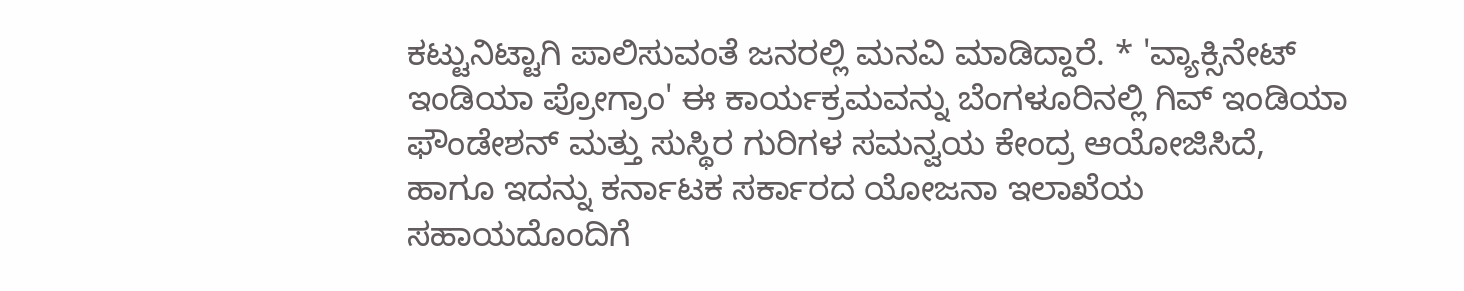ಕಟ್ಟುನಿಟ್ಟಾಗಿ ಪಾಲಿಸುವಂತೆ ಜನರಲ್ಲಿ ಮನವಿ ಮಾಡಿದ್ದಾರೆ. * 'ವ್ಯಾಕ್ಸಿನೇಟ್ ಇಂಡಿಯಾ ಪ್ರೋಗ್ರಾಂ' ಈ ಕಾರ್ಯಕ್ರಮವನ್ನು ಬೆಂಗಳೂರಿನಲ್ಲಿ ಗಿವ್ ಇಂಡಿಯಾ ಫೌಂಡೇಶನ್ ಮತ್ತು ಸುಸ್ಥಿರ ಗುರಿಗಳ ಸಮನ್ವಯ ಕೇಂದ್ರ ಆಯೋಜಿಸಿದೆ, ಹಾಗೂ ಇದನ್ನು ಕರ್ನಾಟಕ ಸರ್ಕಾರದ ಯೋಜನಾ ಇಲಾಖೆಯ ಸಹಾಯದೊಂದಿಗೆ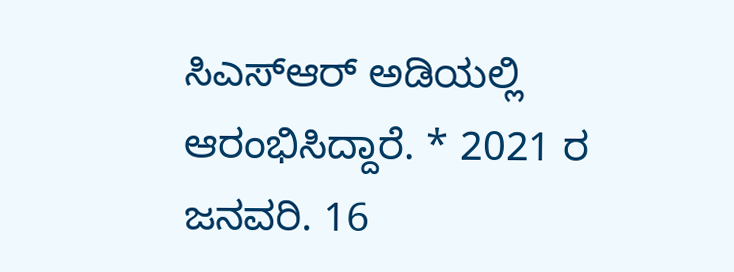ಸಿಎಸ್ಆರ್ ಅಡಿಯಲ್ಲಿ ಆರಂಭಿಸಿದ್ದಾರೆ. * 2021 ರ ಜನವರಿ. 16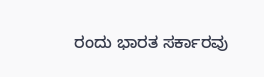ರಂದು ಭಾರತ ಸರ್ಕಾರವು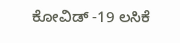ಕೋವಿಡ್ -19 ಲಸಿಕೆ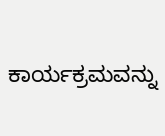ಕಾರ್ಯಕ್ರಮವನ್ನು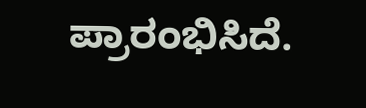ಪ್ರಾರಂಭಿಸಿದೆ.